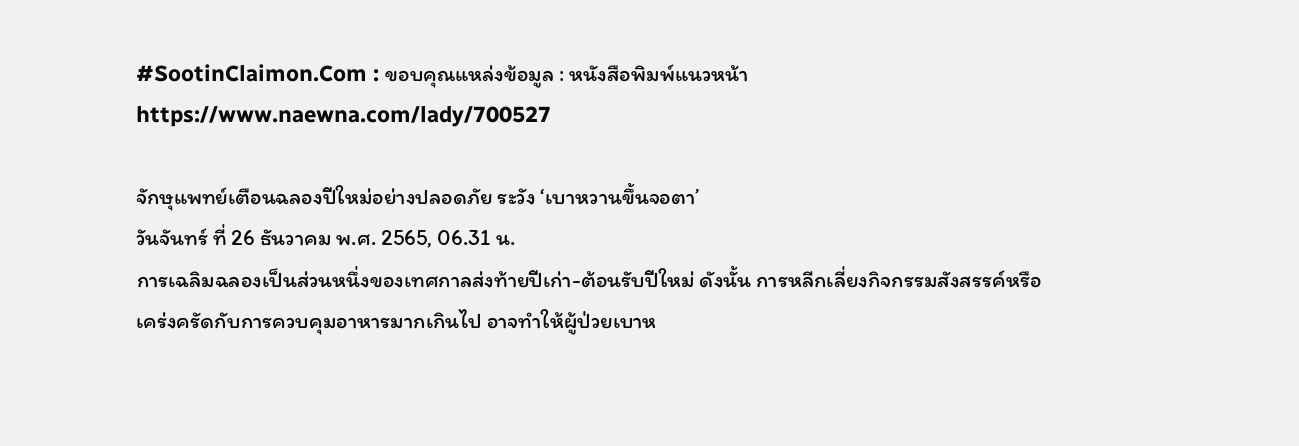#SootinClaimon.Com : ขอบคุณแหล่งข้อมูล : หนังสือพิมพ์แนวหน้า
https://www.naewna.com/lady/700527

จักษุแพทย์เตือนฉลองปีใหม่อย่างปลอดภัย ระวัง ‘เบาหวานขึ้นจอตา’
วันจันทร์ ที่ 26 ธันวาคม พ.ศ. 2565, 06.31 น.
การเฉลิมฉลองเป็นส่วนหนึ่งของเทศกาลส่งท้ายปีเก่า-ต้อนรับปีใหม่ ดังนั้น การหลีกเลี่ยงกิจกรรมสังสรรค์หรือเคร่งครัดกับการควบคุมอาหารมากเกินไป อาจทำให้ผู้ป่วยเบาห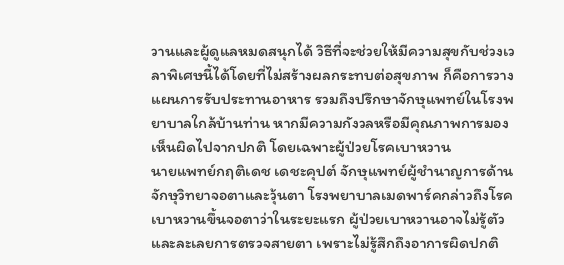วานและผู้ดูแลหมดสนุกได้ วิธีที่จะช่วยให้มีความสุขกับช่วงเวลาพิเศษนี้ได้โดยที่ไม่สร้างผลกระทบต่อสุขภาพ ก็คือการวางแผนการรับประทานอาหาร รวมถึงปรึกษาจักษุแพทย์ในโรงพยาบาลใกล้บ้านท่าน หากมีความกังวลหรือมีคุณภาพการมองเห็นผิดไปจากปกติ โดยเฉพาะผู้ป่วยโรคเบาหวาน
นายแพทย์กฤติเดช เดชะคุปต์ จักษุแพทย์ผู้ชำนาญการด้านจักษุวิทยาจอตาและวุ้นตา โรงพยาบาลเมดพาร์คกล่าวถึงโรคเบาหวานขึ้นจอตาว่าในระยะแรก ผู้ป่วยเบาหวานอาจไม่รู้ตัวและละเลยการตรวจสายตา เพราะไม่รู้สึกถึงอาการผิดปกติ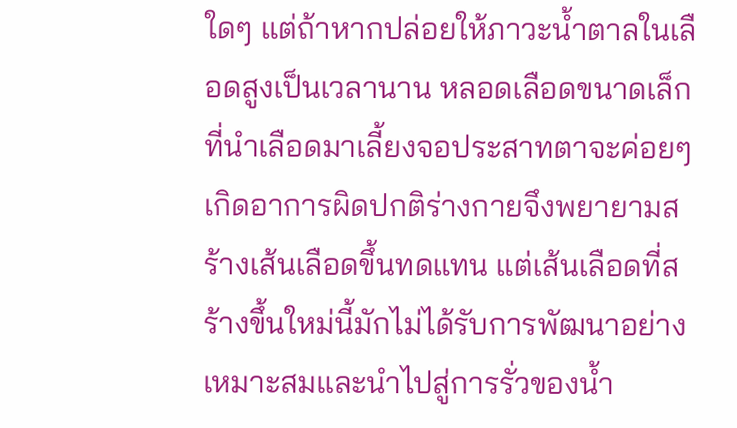ใดๆ แต่ถ้าหากปล่อยให้ภาวะน้ำตาลในเลือดสูงเป็นเวลานาน หลอดเลือดขนาดเล็กที่นำเลือดมาเลี้ยงจอประสาทตาจะค่อยๆ เกิดอาการผิดปกติร่างกายจึงพยายามสร้างเส้นเลือดขึ้นทดแทน แต่เส้นเลือดที่สร้างขึ้นใหม่นี้มักไม่ได้รับการพัฒนาอย่างเหมาะสมและนำไปสู่การรั่วของน้ำ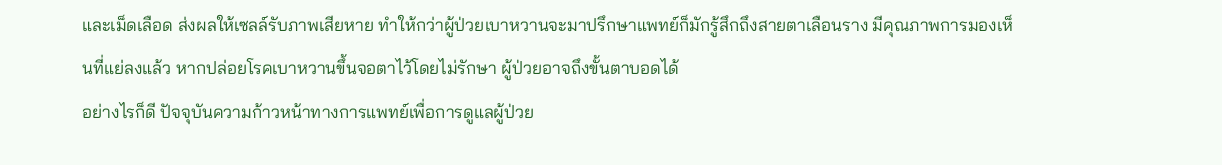และเม็ดเลือด ส่งผลให้เซลล์รับภาพเสียหาย ทำให้กว่าผู้ป่วยเบาหวานจะมาปรึกษาแพทย์ก็มักรู้สึกถึงสายตาเลือนราง มีคุณภาพการมองเห็นที่แย่ลงแล้ว หากปล่อยโรคเบาหวานขึ้นจอตาไว้โดยไม่รักษา ผู้ป่วยอาจถึงขั้นตาบอดได้
อย่างไรก็ดี ปัจจุบันความก้าวหน้าทางการแพทย์เพื่อการดูแลผู้ป่วย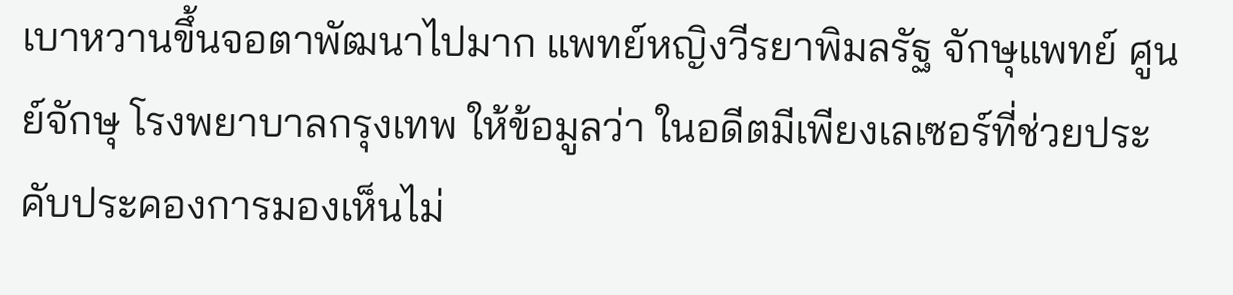เบาหวานขึ้นจอตาพัฒนาไปมาก แพทย์หญิงวีรยาพิมลรัฐ จักษุแพทย์ ศูนย์จักษุ โรงพยาบาลกรุงเทพ ให้ข้อมูลว่า ในอดีตมีเพียงเลเซอร์ที่ช่วยประคับประคองการมองเห็นไม่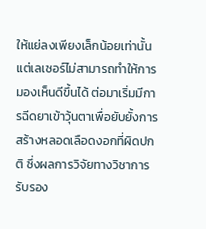ให้แย่ลงเพียงเล็กน้อยเท่านั้น แต่เลเซอร์ไม่สามารถทำให้การมองเห็นดีขึ้นได้ ต่อมาเริ่มมีการฉีดยาเข้าวุ้นตาเพื่อยับยั้งการสร้างหลอดเลือดงอกที่ผิดปกติ ซึ่งผลการวิจัยทางวิชาการรับรอง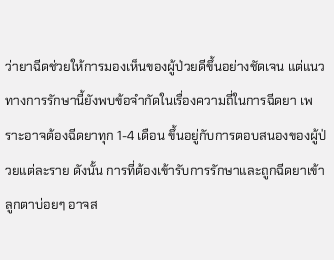ว่ายาฉีดช่วยให้การมองเห็นของผู้ป่วยดีขึ้นอย่างชัดเจน แต่แนวทางการรักษานี้ยังพบข้อจำกัดในเรื่องความถี่ในการฉีดยา เพราะอาจต้องฉีดยาทุก 1-4 เดือน ขึ้นอยู่กับการตอบสนองของผู้ป่วยแต่ละราย ดังนั้น การที่ต้องเข้ารับการรักษาและถูกฉีดยาเข้าลูกตาบ่อยๆ อาจส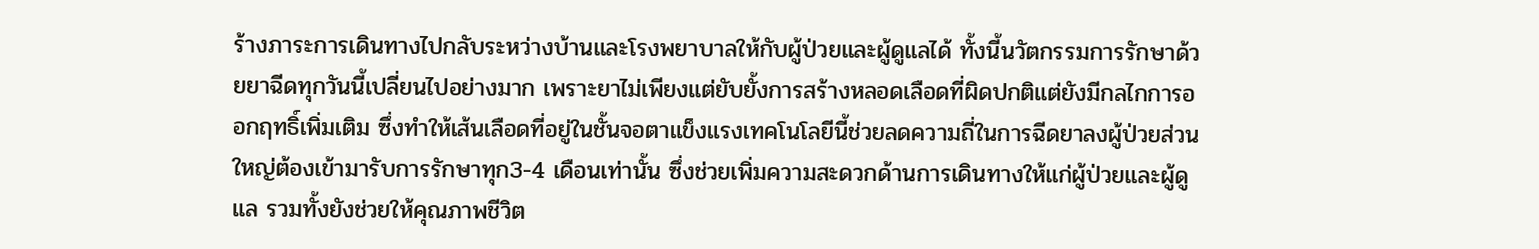ร้างภาระการเดินทางไปกลับระหว่างบ้านและโรงพยาบาลให้กับผู้ป่วยและผู้ดูแลได้ ทั้งนี้นวัตกรรมการรักษาด้วยยาฉีดทุกวันนี้เปลี่ยนไปอย่างมาก เพราะยาไม่เพียงแต่ยับยั้งการสร้างหลอดเลือดที่ผิดปกติแต่ยังมีกลไกการออกฤทธิ์เพิ่มเติม ซึ่งทำให้เส้นเลือดที่อยู่ในชั้นจอตาแข็งแรงเทคโนโลยีนี้ช่วยลดความถี่ในการฉีดยาลงผู้ป่วยส่วนใหญ่ต้องเข้ามารับการรักษาทุก3-4 เดือนเท่านั้น ซึ่งช่วยเพิ่มความสะดวกด้านการเดินทางให้แก่ผู้ป่วยและผู้ดูแล รวมทั้งยังช่วยให้คุณภาพชีวิต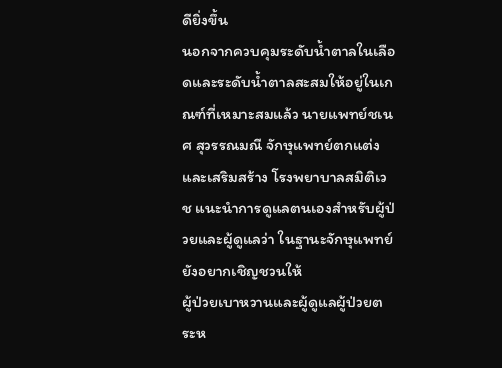ดียิ่งขึ้น
นอกจากควบคุมระดับน้ำตาลในเลือดและระดับน้ำตาลสะสมให้อยู่ในเกณฑ์ที่เหมาะสมแล้ว นายแพทย์ชเนศ สุวรรณมณี จักษุแพทย์ตกแต่งและเสริมสร้าง โรงพยาบาลสมิติเวช แนะนำการดูแลตนเองสำหรับผู้ป่วยและผู้ดูแลว่า ในฐานะจักษุแพทย์ยังอยากเชิญชวนให้
ผู้ป่วยเบาหวานและผู้ดูแลผู้ป่วยตระห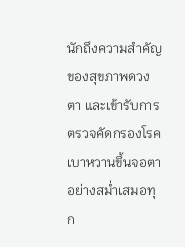นักถึงความสำคัญของสุขภาพดวงตา และเข้ารับการตรวจคัดกรองโรคเบาหวานขึ้นจอตาอย่างสม่ำเสมอทุก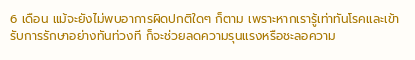6 เดือน แม้จะยังไม่พบอาการผิดปกติใดๆ ก็ตาม เพราะหากเรารู้เท่าทันโรคและเข้ารับการรักษาอย่างทันท่วงที ก็จะช่วยลดความรุนแรงหรือชะลอความ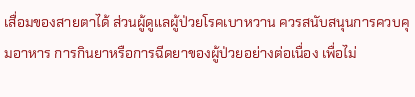เสื่อมของสายตาได้ ส่วนผู้ดูแลผู้ป่วยโรคเบาหวาน ควรสนับสนุนการควบคุมอาหาร การกินยาหรือการฉีดยาของผู้ป่วยอย่างต่อเนื่อง เพื่อไม่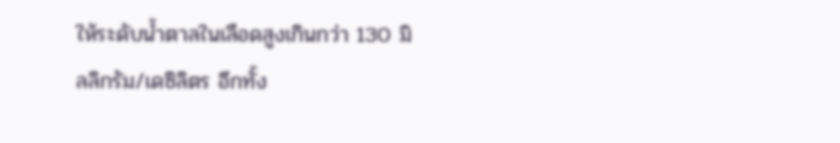ให้ระดับน้ำตาลในเลือดสูงเกินกว่า 130 มิลลิกรัม/เดซิลิตร อีกทั้ง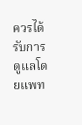ควรได้รับการดูแลโดยแพท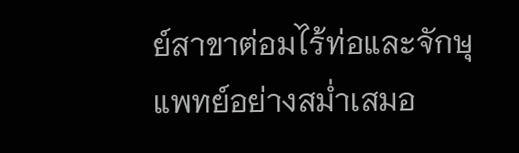ย์สาขาต่อมไร้ท่อและจักษุแพทย์อย่างสม่ำเสมอ